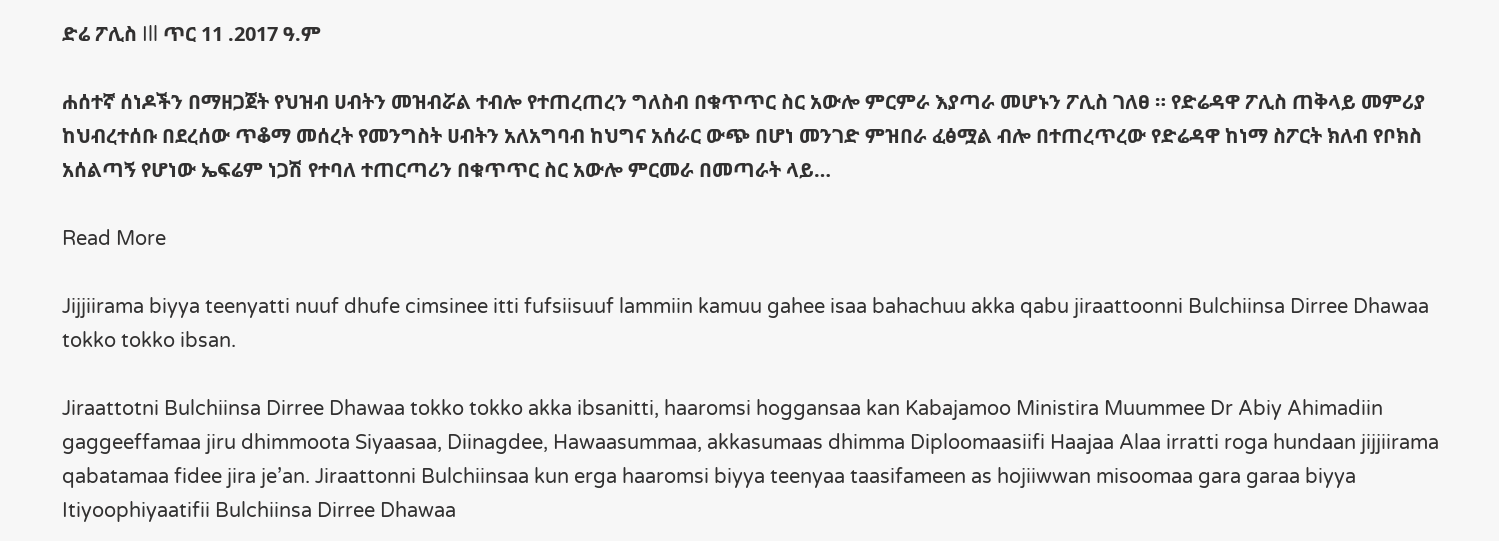ድሬ ፖሊስ Ill ጥር 11 .2017 ዓ.ም

ሐሰተኛ ሰነዶችን በማዘጋጀት የህዝብ ሀብትን መዝብሯል ተብሎ የተጠረጠረን ግለስብ በቁጥጥር ስር አውሎ ምርምራ እያጣራ መሆኑን ፖሊስ ገለፀ ። የድሬዳዋ ፖሊስ ጠቅላይ መምሪያ ከህብረተሰቡ በደረሰው ጥቆማ መሰረት የመንግስት ሀብትን አለአግባብ ከህግና አሰራር ውጭ በሆነ መንገድ ምዝበራ ፈፅሟል ብሎ በተጠረጥረው የድሬዳዋ ከነማ ስፖርት ክለብ የቦክስ አሰልጣኝ የሆነው ኤፍሬም ነጋሽ የተባለ ተጠርጣሪን በቁጥጥር ስር አውሎ ምርመራ በመጣራት ላይ…

Read More

Jijjiirama biyya teenyatti nuuf dhufe cimsinee itti fufsiisuuf lammiin kamuu gahee isaa bahachuu akka qabu jiraattoonni Bulchiinsa Dirree Dhawaa tokko tokko ibsan.

Jiraattotni Bulchiinsa Dirree Dhawaa tokko tokko akka ibsanitti, haaromsi hoggansaa kan Kabajamoo Ministira Muummee Dr Abiy Ahimadiin gaggeeffamaa jiru dhimmoota Siyaasaa, Diinagdee, Hawaasummaa, akkasumaas dhimma Diploomaasiifi Haajaa Alaa irratti roga hundaan jijjiirama qabatamaa fidee jira je’an. Jiraattonni Bulchiinsaa kun erga haaromsi biyya teenyaa taasifameen as hojiiwwan misoomaa gara garaa biyya Itiyoophiyaatifii Bulchiinsa Dirree Dhawaa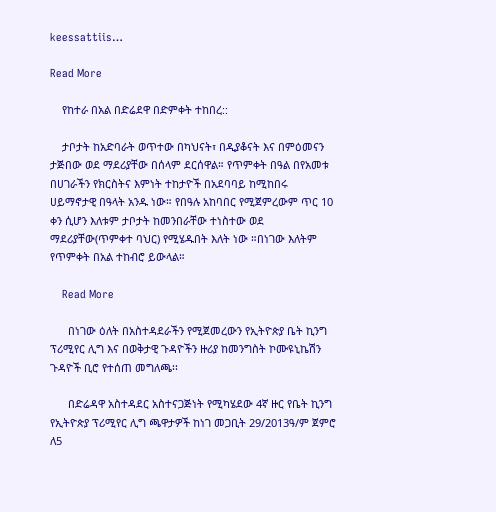keessattiis…

Read More

    የከተራ በአል በድሬደዋ በድምቀት ተከበረ::

    ታቦታት ከአድባራት ወጥተው በካህናት፣ በዲያቆናት እና በምዕመናን ታጅበው ወደ ማደሪያቸው በሰላም ደርሰዋል። የጥምቀት በዓል በየአመቱ በሀገራችን የክርስትና እምነት ተከታዮች በአደባባይ ከሚከበሩ ሀይማኖታዊ በዓላት አንዱ ነው። የበዓሉ አከባበር የሚጀምረውም ጥር 10 ቀን ሲሆን እለቱም ታቦታት ከመንበራቸው ተነስተው ወደ ማደሪያቸው(ጥምቀተ ባህር) የሚሄዱበት እለት ነው ።በነገው እለትም የጥምቀት በአል ተከብሮ ይውላል።

    Read More

      በነገው ዕለት በአስተዳደራችን የሚጀመረውን የኢትዮጵያ ቤት ኪንግ ፕሪሚየር ሊግ እና በወቅታዊ ጉዳዮችን ዙሪያ ከመንግስት ኮሙዩኒኬሽን ጉዳዮች ቢሮ የተሰጠ መግለጫ፡፡

      በድሬዳዋ አስተዳደር አስተናጋጅነት የሚካሄደው 4ኛ ዙር የቤት ኪንግ የኢትዮጵያ ፕሪሚየር ሊግ ጫዋታዎች ከነገ መጋቢት 29/2013ዓ/ም ጀምሮ ለ5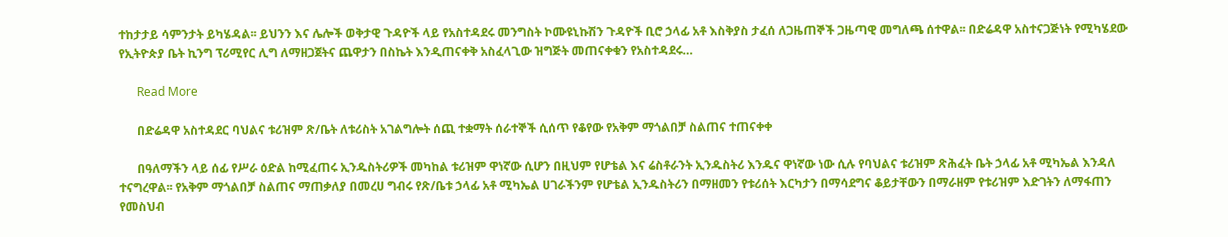ተከታታይ ሳምንታት ይካሄዳል፡፡ ይህንን እና ሌሎች ወቅታዊ ጉዳዮች ላይ የአስተዳደሩ መንግስት ኮሙዩኒኩሽን ጉዳዮች ቢሮ ኃላፊ አቶ እስቅያስ ታፈሰ ለጋዜጠኞች ጋዜጣዊ መግለጫ ሰተዋል፡፡ በድሬዳዋ አስተናጋጅነት የሚካሄደው የኢትዮጵያ ቤት ኪንግ ፕሪሚየር ሊግ ለማዘጋጀትና ጨዋታን በስኬት እንዲጠናቀቅ አስፈላጊው ዝግጅት መጠናቀቁን የአስተዳደሩ…

      Read More

      በድሬዳዋ አስተዳደር ባህልና ቱሪዝም ጽ/ቤት ለቱሪስት አገልግሎት ሰጪ ተቋማት ሰራተኞች ሲሰጥ የቆየው የአቅም ማጎልበቻ ስልጠና ተጠናቀቀ

      በዓለማችን ላይ ሰፊ የሥራ ዕድል ከሚፈጠሩ ኢንዱስትሪዎች መካከል ቱሪዝም ዋነኛው ሲሆን በዚህም የሆቴል እና ሬስቶራንት ኢንዱስትሪ እንዱና ዋነኛው ነው ሲሉ የባህልና ቱሪዝም ጽሕፈት ቤት ኃላፊ አቶ ሚካኤል እንዳለ ተናግረዋል፡፡ የአቅም ማጎልበቻ ስልጠና ማጠቃለያ በመረሀ ግብሩ የጽ/ቤቱ ኃላፊ አቶ ሚካኤል ሀገራችንም የሆቴል ኢንዱስትሪን በማዘመን የቱሪሰት እርካታን በማሳደግና ቆይታቸውን በማራዘም የቱሪዝም እድገትን ለማፋጠን የመስህብ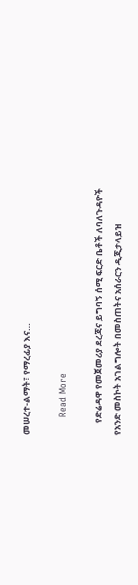መሠረተ-ልማት፣ የማረፊያ እና…

      Read More

      የድሬዳዋ የመጀመሪያ ደረጃና ይግባኝ ሰሚ ፍርድ ቤቶች ለባለጉዳዮች የአንድ መስኮት አገልግሎት በመስጠትና አሰራርን ዲጂታላይዝ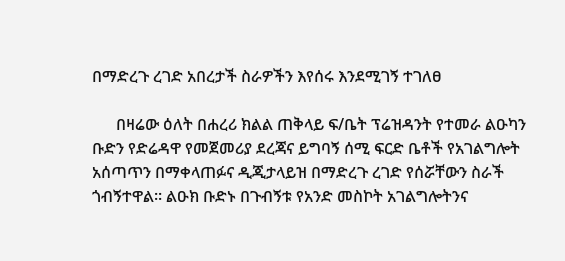በማድረጉ ረገድ አበረታች ስራዎችን እየሰሩ እንደሚገኝ ተገለፀ

      በዛሬው ዕለት በሐረሪ ክልል ጠቅላይ ፍ/ቤት ፕሬዝዳንት የተመራ ልዑካን ቡድን የድሬዳዋ የመጀመሪያ ደረጃና ይግባኝ ሰሚ ፍርድ ቤቶች የአገልግሎት አሰጣጥን በማቀላጠፉና ዲጂታላይዝ በማድረጉ ረገድ የሰሯቸውን ስራች ጎብኝተዋል፡፡ ልዑክ ቡድኑ በጉብኝቱ የአንድ መስኮት አገልግሎትንና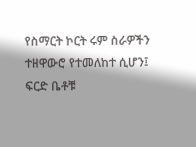የስማርት ኮርት ሩም ስራዎችን ተዘዋውሮ የተመለከተ ሲሆን፤ ፍርድ ቤቶቹ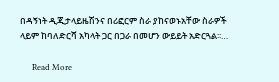በዳኝነት ዲጂታላይዜሽንና በሪፎርም ስራ ያከናወኑአቸው ስራዎች ላይም ከባለድርሻ አካላት ጋር በጋራ በመሆን ውይይት አድርጓል፡፡…

      Read More